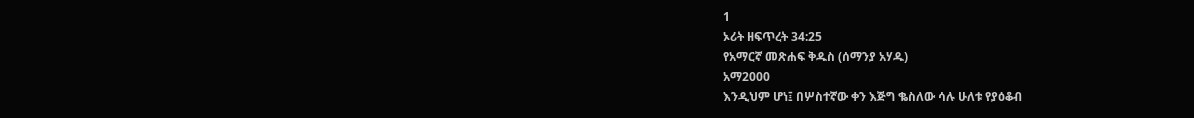1
ኦሪት ዘፍጥረት 34:25
የአማርኛ መጽሐፍ ቅዱስ (ሰማንያ አሃዱ)
አማ2000
እንዲህም ሆነ፤ በሦስተኛው ቀን እጅግ ቈስለው ሳሉ ሁለቱ የያዕቆብ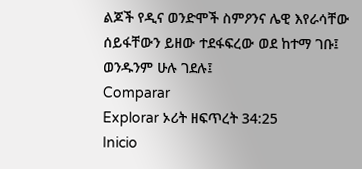ልጆች የዲና ወንድሞች ስምዖንና ሌዊ እየራሳቸው ሰይፋቸውን ይዘው ተደፋፍረው ወደ ከተማ ገቡ፤ ወንዱንም ሁሉ ገደሉ፤
Comparar
Explorar ኦሪት ዘፍጥረት 34:25
Inicio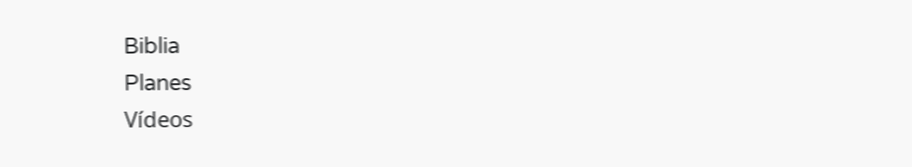Biblia
Planes
Vídeos